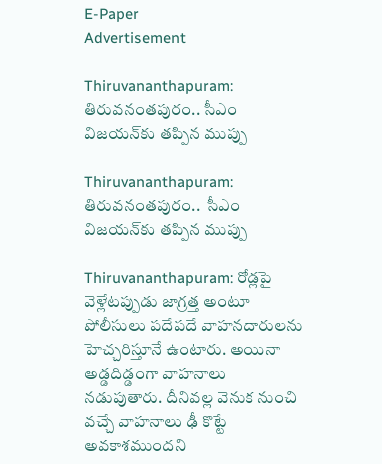E-Paper
Advertisement

Thiruvananthapuram: తిరువనంతపురం.. సీఎం విజయన్‌కు తప్పిన ముప్పు

Thiruvananthapuram: తిరువనంతపురం..  సీఎం విజయన్‌కు తప్పిన ముప్పు

Thiruvananthapuram: రోడ్లపై వెళ్లేటప్పుడు జాగ్రత్త అంటూ పోలీసులు పదేపదే వాహనదారులను హెచ్చరిస్తూనే ఉంటారు. అయినా అడ్డదిడ్డంగా వాహనాలు నడుపుతారు. దీనివల్ల వెనుక నుంచి వచ్చే వాహనాలు ఢీ కొట్టే అవకాశముందని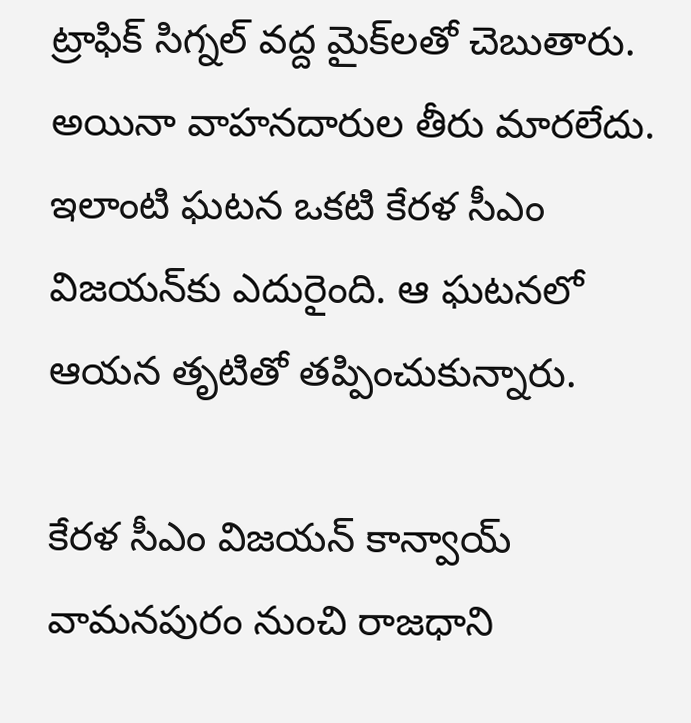ట్రాఫిక్ సిగ్నల్ వద్ద మైక్‌లతో చెబుతారు. అయినా వాహనదారుల తీరు మారలేదు. ఇలాంటి ఘటన ఒకటి కేరళ సీఎం విజయన్‌కు ఎదురైంది. ఆ ఘటనలో ఆయన తృటితో తప్పించుకున్నారు.

కేరళ సీఎం విజయన్ కాన్వాయ్ వామనపురం నుంచి రాజధాని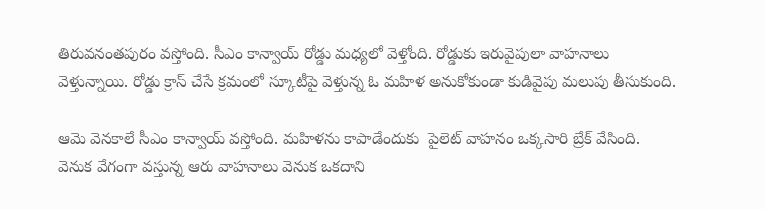తిరువనంతపురం వస్తోంది. సీఎం కాన్వాయ్ రోడ్డు మధ్యలో వెళ్తోంది. రోడ్డుకు ఇరువైపులా వాహనాలు వెళ్తున్నాయి. రోడ్డు క్రాస్ చేసే క్రమంలో స్కూటీపై వెళ్తున్న ఓ మహిళ అనుకోకుండా కుడివైపు మలుపు తీసుకుంది.

ఆమె వెనకాలే సీఎం కాన్వాయ్ వస్తోంది. మహిళను కాపాడేందుకు  పైలెట్ వాహనం ఒక్కసారి బ్రేక్ వేసింది. వెనుక వేగంగా వస్తున్న ఆరు వాహనాలు వెనుక ఒకదాని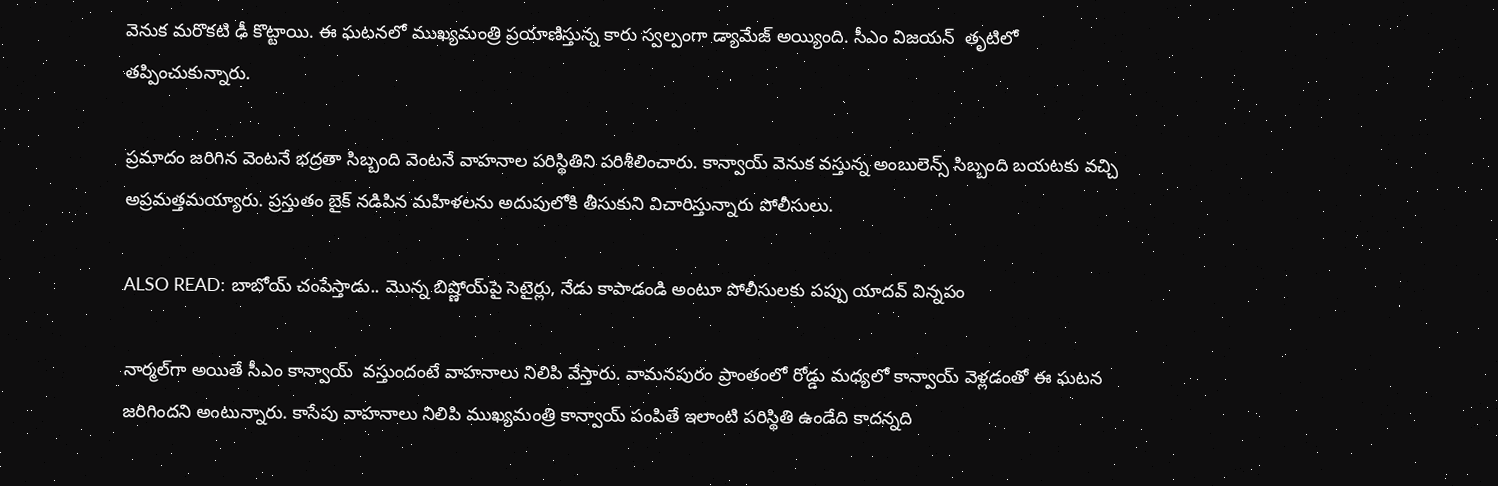వెనుక మరొకటి ఢీ కొట్టాయి. ఈ ఘటనలో ముఖ్యమంత్రి ప్రయాణిస్తున్న కారు స్వల్పంగా డ్యామేజ్ అయ్యింది. సీఎం విజయన్‌  తృటిలో తప్పించుకున్నారు.

ప్రమాదం జరిగిన వెంటనే భద్రతా సిబ్బంది వెంటనే వాహనాల పరిస్థితిని పరిశీలించారు. కాన్వాయ్ వెనుక వస్తున్న అంబులెన్స్ సిబ్బంది బయటకు వచ్చి అప్రమత్తమయ్యారు. ప్రస్తుతం బైక్ నడిపిన మహిళలను అదుపులోకి తీసుకుని విచారిస్తున్నారు పోలీసులు.

ALSO READ: బాబోయ్ చంపేస్తాడు.. మొన్న బిష్ణోయ్‌‌‌పై సెటైర్లు, నేడు కాపాడండి అంటూ పోలీసులకు పప్పు యాదవ్ విన్నపం

నార్మల్‌గా అయితే సీఎం కాన్వాయ్  వస్తుందంటే వాహనాలు నిలిపి వేస్తారు. వామనపురం ప్రాంతంలో రోడ్డు మధ్యలో కాన్వాయ్ వెళ్లడంతో ఈ ఘటన జరిగిందని అంటున్నారు. కాసేపు వాహనాలు నిలిపి ముఖ్యమంత్రి కాన్వాయ్ పంపితే ఇలాంటి పరిస్థితి ఉండేది కాదన్నది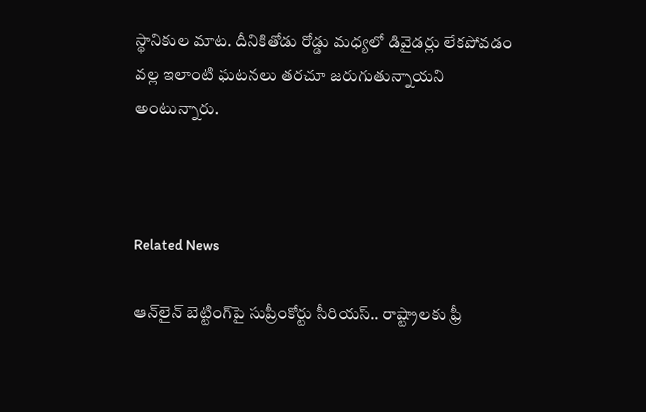స్థానికుల మాట. దీనికితోడు రోడ్డు మధ్యలో డివైడర్లు లేకపోవడం వల్ల ఇలాంటి ఘటనలు తరచూ జరుగుతున్నాయని అంటున్నారు.



Related News

ఆన్‌లైన్ బెట్టింగ్‌పై సుప్రీంకోర్టు సీరియస్.. రాష్ట్రాలకు ఫ్రీ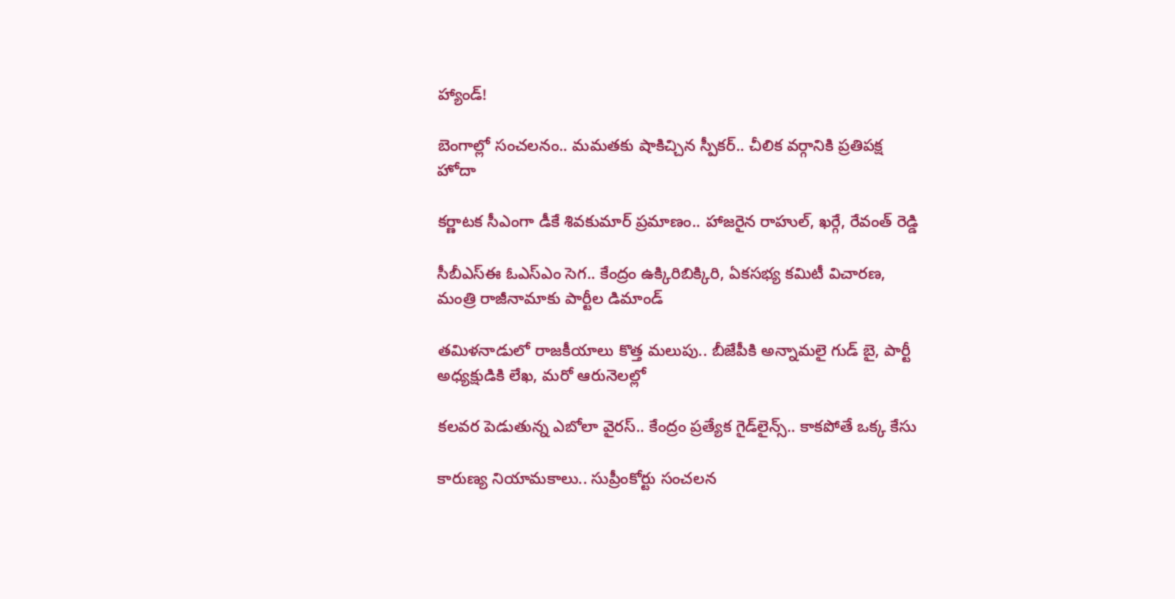హ్యాండ్!

బెంగాల్లో సంచలనం.. మమతకు షాకిచ్చిన స్పీకర్.. చీలిక వర్గానికి ప్రతిపక్ష హోదా

కర్ణాటక సీఎంగా డీకే శివకుమార్‌ ప్రమాణం.. హాజరైన రాహుల్, ఖర్గే, రేవంత్ రెడ్డి

సీబీఎస్ఈ ఓఎస్ఎం సెగ.. కేంద్రం ఉక్కిరిబిక్కిరి, ఏకసభ్య కమిటీ విచారణ, మంత్రి రాజీనామాకు పార్టీల డిమాండ్

తమిళనాడులో రాజకీయాలు కొత్త మలుపు.. బీజేపీకి అన్నామలై గుడ్ బై, పార్టీ అధ్యక్షుడికి లేఖ, మరో ఆరునెలల్లో

కలవర పెడుతున్న ఎబోలా వైరస్.. కేంద్రం ప్రత్యేక గైడ్‌లైన్స్.. కాకపోతే ఒక్క కేసు

కారుణ్య నియామకాలు.. సుప్రీంకోర్టు సంచలన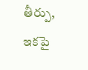తీర్పు, ఇకపై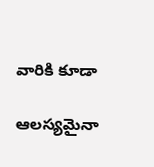వారికి కూడా

ఆలస్యమైనా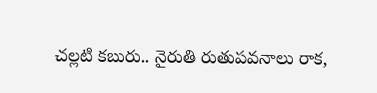చల్లటి కబురు.. నైరుతి రుతుపవనాలు రాక,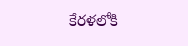కేరళలోకి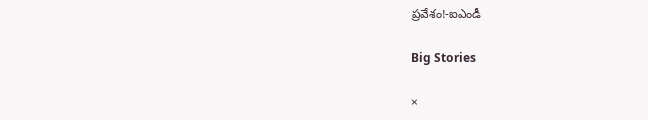ప్రవేశం!-ఐఎండీ

Big Stories

×